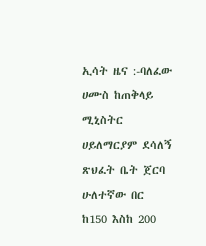ኢሳት ዜና :-ባለፈው ሀሙስ ከጠቅላይ ሚኒስትር ሀይለማርያም ደሳለኝ ጽህፈት ቤት ጀርባ ሁለተኛው በር ከ150 እስከ 200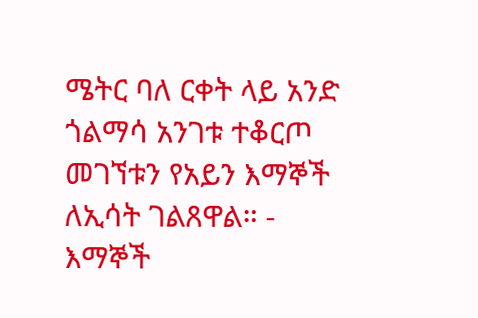ሜትር ባለ ርቀት ላይ አንድ ጎልማሳ አንገቱ ተቆርጦ መገኘቱን የአይን እማኞች ለኢሳት ገልጸዋል። - እማኞች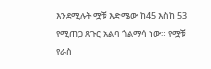እንደሚሉት ሟቹ እድሜው ከ45 እስከ 53 የሚጠጋ ጸጉር አልባ ጎልማሳ ነው። የሟቹ የራስ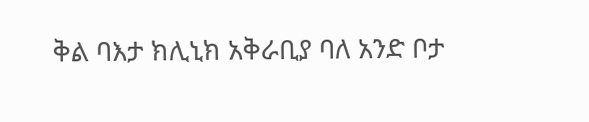ቅል ባእታ ክሊኒክ አቅራቢያ ባለ አንድ ቦታ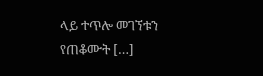ላይ ተጥሎ መገኘቱን የጠቆሙት […]